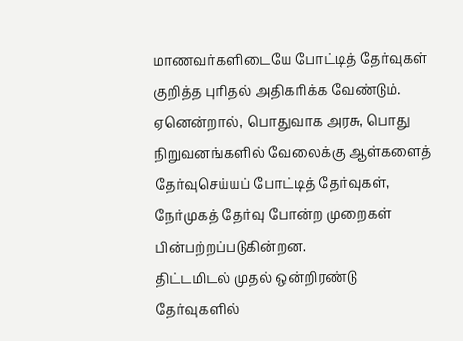மாணவர்களிடையே போட்டித் தேர்வுகள் குறித்த புரிதல் அதிகரிக்க வேண்டும். ஏனென்றால், பொதுவாக அரசு, பொது நிறுவனங்களில் வேலைக்கு ஆள்களைத் தேர்வுசெய்யப் போட்டித் தேர்வுகள், நேர்முகத் தேர்வு போன்ற முறைகள் பின்பற்றப்படுகின்றன.
திட்டமிடல் முதல் ஒன்றிரண்டு தேர்வுகளில்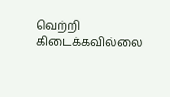வெற்றி கிடைக்கவில்லை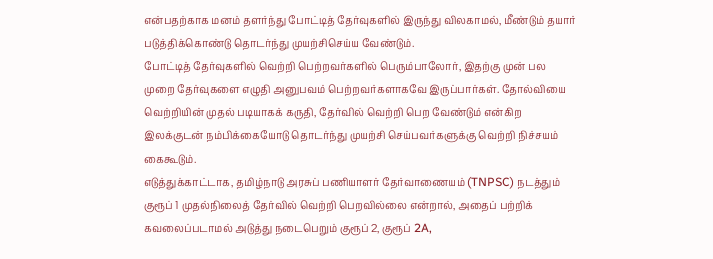என்பதற்காக மனம் தளர்ந்து போட்டித் தேர்வுகளில் இருந்து விலகாமல், மீண்டும் தயார் படுத்திக்கொண்டு தொடர்ந்து முயற்சிசெய்ய வேண்டும்.
போட்டித் தேர்வுகளில் வெற்றி பெற்றவர்களில் பெரும்பாலோர், இதற்கு முன் பல முறை தேர்வுகளை எழுதி அனுபவம் பெற்றவர்களாகவே இருப்பார்கள். தோல்வியை வெற்றியின் முதல் படியாகக் கருதி, தேர்வில் வெற்றி பெற வேண்டும் என்கிற இலக்குடன் நம்பிக்கையோடு தொடர்ந்து முயற்சி செய்பவர்களுக்கு வெற்றி நிச்சயம் கைகூடும்.
எடுத்துக்காட்டாக, தமிழ்நாடு அரசுப் பணியாளர் தேர்வாணையம் (TNPSC) நடத்தும் குரூப் 1 முதல்நிலைத் தேர்வில் வெற்றி பெறவில்லை என்றால், அதைப் பற்றிக் கவலைப்படாமல் அடுத்து நடைபெறும் குரூப் 2, குரூப் 2A,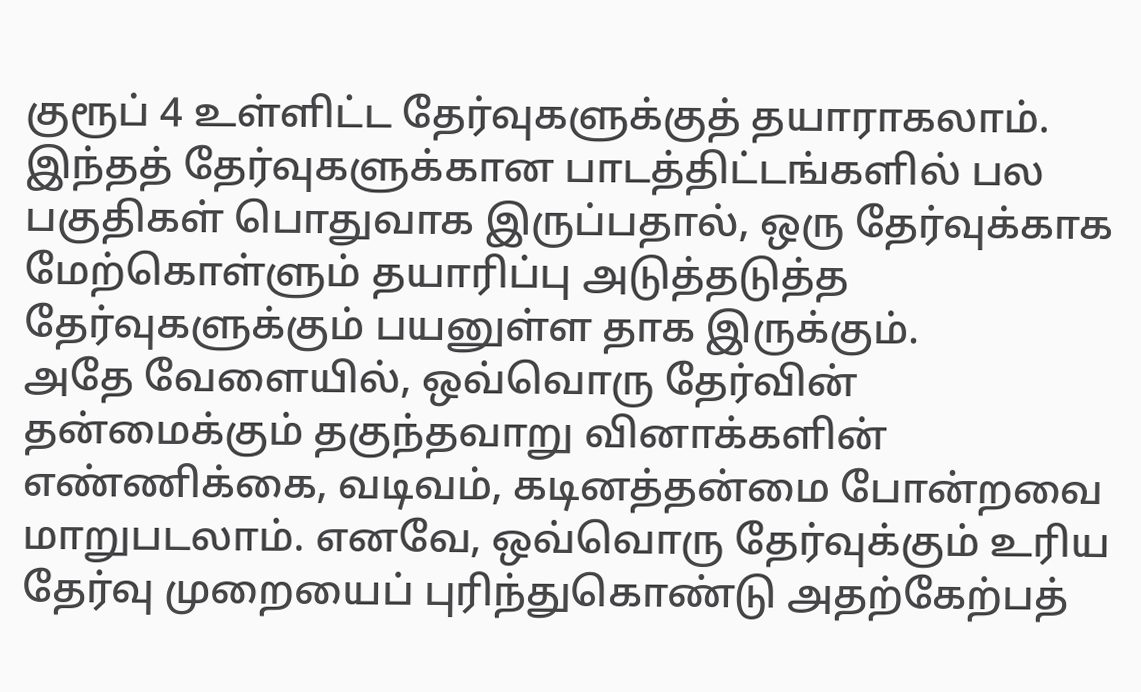குரூப் 4 உள்ளிட்ட தேர்வுகளுக்குத் தயாராகலாம்.
இந்தத் தேர்வுகளுக்கான பாடத்திட்டங்களில் பல பகுதிகள் பொதுவாக இருப்பதால், ஒரு தேர்வுக்காக மேற்கொள்ளும் தயாரிப்பு அடுத்தடுத்த தேர்வுகளுக்கும் பயனுள்ள தாக இருக்கும்.
அதே வேளையில், ஒவ்வொரு தேர்வின் தன்மைக்கும் தகுந்தவாறு வினாக்களின் எண்ணிக்கை, வடிவம், கடினத்தன்மை போன்றவை மாறுபடலாம். எனவே, ஒவ்வொரு தேர்வுக்கும் உரிய தேர்வு முறையைப் புரிந்துகொண்டு அதற்கேற்பத்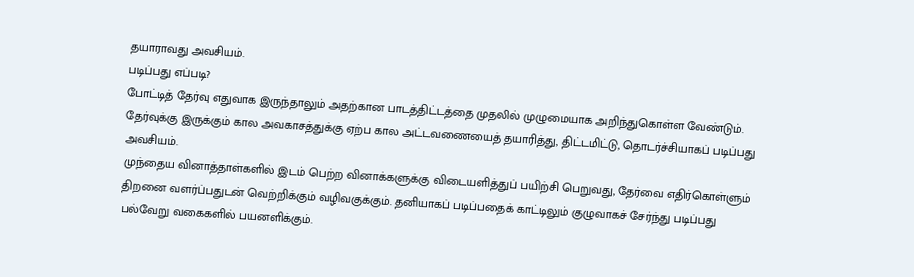தயாராவது அவசியம்.
படிப்பது எப்படி?
போட்டித் தேர்வு எதுவாக இருந்தாலும் அதற்கான பாடத்திட்டத்தை முதலில் முழுமையாக அறிந்துகொள்ள வேண்டும். தேர்வுக்கு இருக்கும் கால அவகாசத்துக்கு ஏற்ப கால அட்டவணையைத் தயாரித்து, திட்டமிட்டு, தொடர்ச்சியாகப் படிப்பது அவசியம்.
முந்தைய வினாத்தாள்களில் இடம் பெற்ற வினாக்களுக்கு விடையளித்துப் பயிற்சி பெறுவது, தேர்வை எதிர்கொள்ளும் திறனை வளர்ப்பதுடன் வெற்றிக்கும் வழிவகுக்கும். தனியாகப் படிப்பதைக் காட்டிலும் குழுவாகச் சேர்ந்து படிப்பது பல்வேறு வகைகளில் பயனளிக்கும்.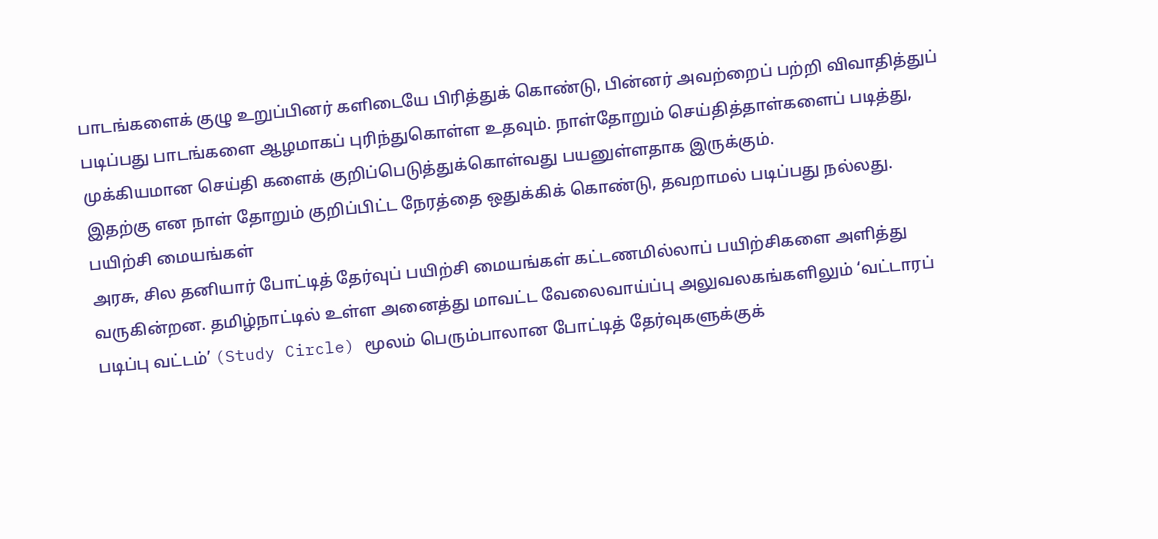பாடங்களைக் குழு உறுப்பினர் களிடையே பிரித்துக் கொண்டு, பின்னர் அவற்றைப் பற்றி விவாதித்துப் படிப்பது பாடங்களை ஆழமாகப் புரிந்துகொள்ள உதவும். நாள்தோறும் செய்தித்தாள்களைப் படித்து, முக்கியமான செய்தி களைக் குறிப்பெடுத்துக்கொள்வது பயனுள்ளதாக இருக்கும்.
இதற்கு என நாள் தோறும் குறிப்பிட்ட நேரத்தை ஒதுக்கிக் கொண்டு, தவறாமல் படிப்பது நல்லது.
பயிற்சி மையங்கள்
அரசு, சில தனியார் போட்டித் தேர்வுப் பயிற்சி மையங்கள் கட்டணமில்லாப் பயிற்சிகளை அளித்து வருகின்றன. தமிழ்நாட்டில் உள்ள அனைத்து மாவட்ட வேலைவாய்ப்பு அலுவலகங்களிலும் ‘வட்டாரப் படிப்பு வட்டம்’ (Study Circle) மூலம் பெரும்பாலான போட்டித் தேர்வுகளுக்குக்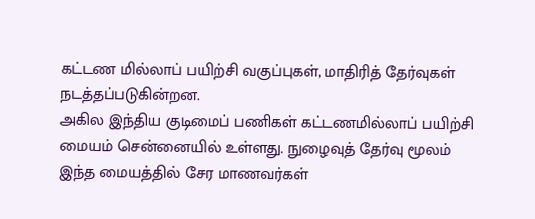கட்டண மில்லாப் பயிற்சி வகுப்புகள், மாதிரித் தேர்வுகள் நடத்தப்படுகின்றன.
அகில இந்திய குடிமைப் பணிகள் கட்டணமில்லாப் பயிற்சி மையம் சென்னையில் உள்ளது. நுழைவுத் தேர்வு மூலம் இந்த மையத்தில் சேர மாணவர்கள்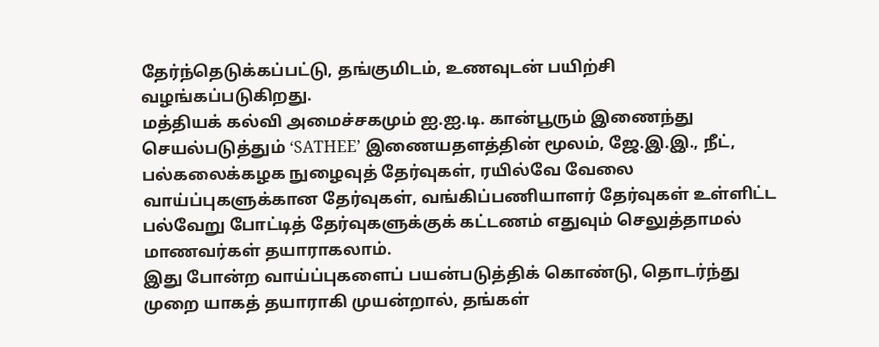தேர்ந்தெடுக்கப்பட்டு, தங்குமிடம், உணவுடன் பயிற்சி வழங்கப்படுகிறது.
மத்தியக் கல்வி அமைச்சகமும் ஐ.ஐ.டி. கான்பூரும் இணைந்து செயல்படுத்தும் ‘SATHEE’ இணையதளத்தின் மூலம், ஜே.இ.இ., நீட், பல்கலைக்கழக நுழைவுத் தேர்வுகள், ரயில்வே வேலை வாய்ப்புகளுக்கான தேர்வுகள், வங்கிப்பணியாளர் தேர்வுகள் உள்ளிட்ட பல்வேறு போட்டித் தேர்வுகளுக்குக் கட்டணம் எதுவும் செலுத்தாமல் மாணவர்கள் தயாராகலாம்.
இது போன்ற வாய்ப்புகளைப் பயன்படுத்திக் கொண்டு, தொடர்ந்து முறை யாகத் தயாராகி முயன்றால், தங்கள்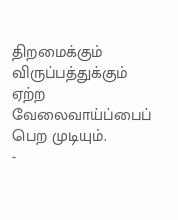திறமைக்கும் விருப்பத்துக்கும் ஏற்ற வேலைவாய்ப்பைப் பெற முடியும்.
-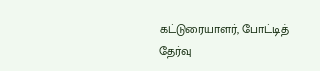கட்டுரையாளர், போட்டித் தேர்வு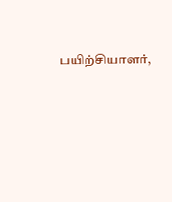பயிற்சியாளர்,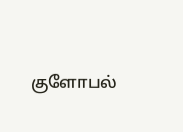குளோபல்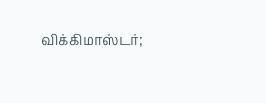விக்கிமாஸ்டர்;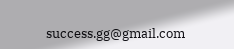success.gg@gmail.com